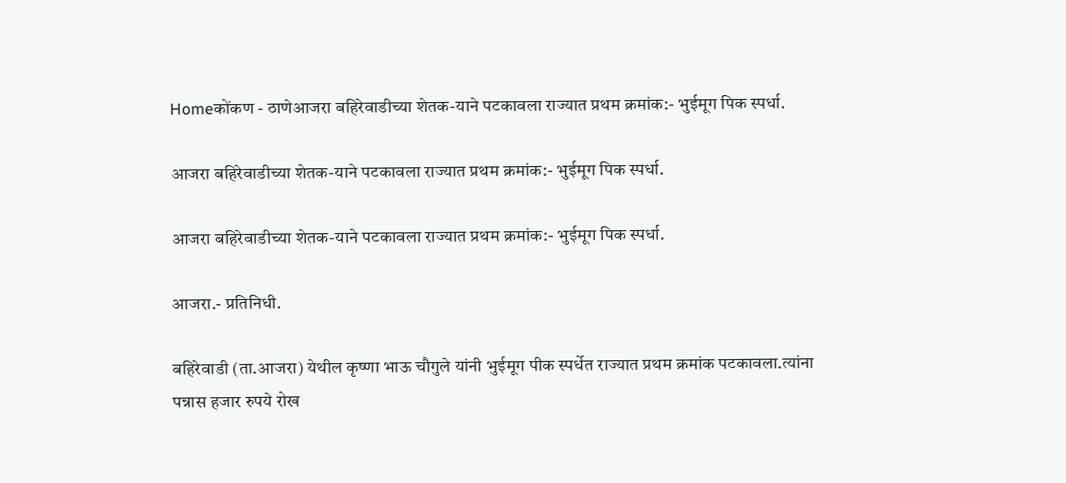Homeकोंकण - ठाणेआजरा बहिरेवाडीच्या शेतक-याने पटकावला राज्यात प्रथम क्रमांक:- भुईमूग पिक स्पर्धा.

आजरा बहिरेवाडीच्या शेतक-याने पटकावला राज्यात प्रथम क्रमांक:- भुईमूग पिक स्पर्धा.

आजरा बहिरेवाडीच्या शेतक-याने पटकावला राज्यात प्रथम क्रमांक:- भुईमूग पिक स्पर्धा.

आजरा.- प्रतिनिधी.

बहिरेवाडी (ता.आजरा) येथील कृष्णा भाऊ चौगुले यांनी भुईमूग पीक स्पर्धेत राज्यात प्रथम क्रमांक पटकावला.त्यांना पन्नास हजार रुपये रोख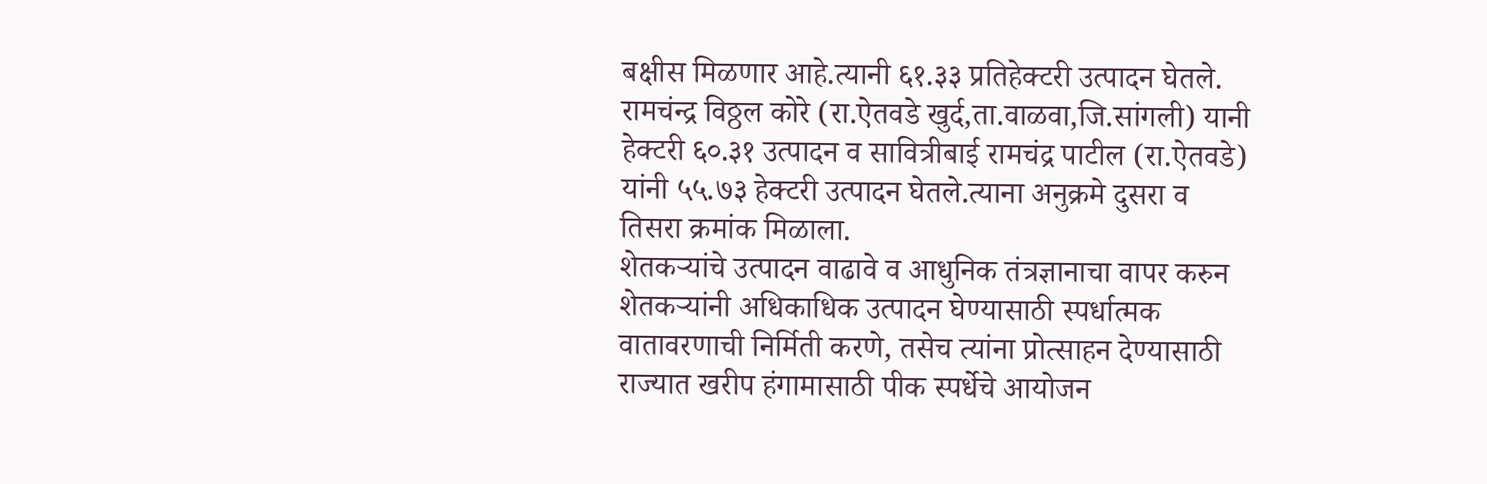बक्षीस मिळणार आहे.त्यानी ६१.३३ प्रतिहेक्टरी उत्पादन घेतले.
रामचंन्द्र विठ्ठल कोरे (रा.ऐतवडे खुर्द,ता.वाळवा,जि.सांगली) यानी हेक्टरी ६०.३१ उत्पादन व सावित्रीबाई रामचंद्र पाटील (रा.ऐतवडे) यांनी ५५.७३ हेक्टरी उत्पादन घेतले.त्याना अनुक्रमे दुसरा व तिसरा क्रमांक मिळाला.
शेतकऱ्यांचे उत्पादन वाढावे व आधुनिक तंत्रज्ञानाचा वापर करुन शेतकऱ्यांनी अधिकाधिक उत्पादन घेण्यासाठी स्पर्धात्मक वातावरणाची निर्मिती करणे, तसेच त्यांना प्रोत्साहन देण्यासाठी राज्यात खरीप हंगामासाठी पीक स्पर्धेचे आयोजन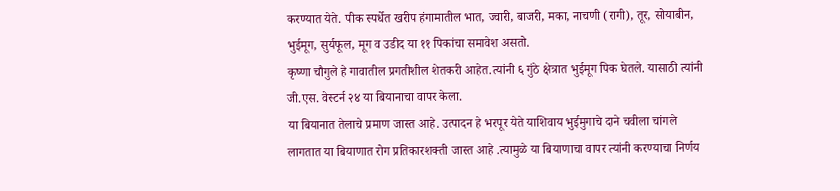करण्यात येते. पीक स्पर्धेत खरीप हंगामातील भात, ज्वारी, बाजरी, मका, नाचणी (रागी), तूर, सोयाबीन, भुईमूग, सुर्यफूल, मूग व उडीद या ११ पिकांचा समावेश असतो.
कृष्णा चौगुले हे गावातील प्रगतीशील शेतकरी आहेत.त्यांनी ६ गुंठे क्षेत्रात भुईमूग पिक घेतले. यासाठी त्यांनी जी.एस. वेस्टर्न २४ या बियानाचा वापर केला.
या बियानात तेलाचे प्रमाण जास्त आहे. उत्पादन हे भरपूर येते याशिवाय भुईमुगाचे दाने चवीला चांगले लागतात या बियाणात रोग प्रतिकारशक्ती जास्त आहे .त्यामुळे या बियाणाचा वापर त्यांनी करण्याचा निर्णय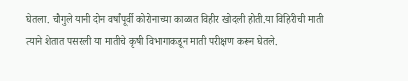घेतला. चौगुले यानी दोन वर्षांपूर्वी कोरोनाच्या काळात विहीर खोदली होती.या विहिरीची माती त्याने शेतात पसरली या मातीचे कृषी विभागाकडून माती परीक्षण करून घेतले.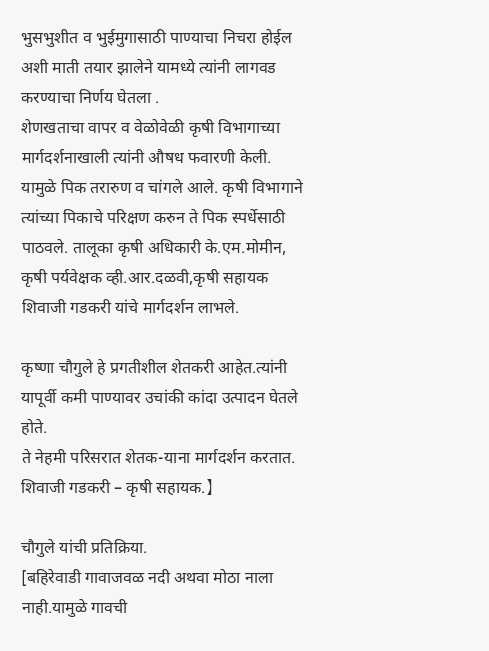भुसभुशीत व भुईमुगासाठी पाण्याचा निचरा होईल अशी माती तयार झालेने यामध्ये त्यांनी लागवड करण्याचा निर्णय घेतला .
शेणखताचा वापर व वेळोवेळी कृषी विभागाच्या मार्गदर्शनाखाली त्यांनी औषध फवारणी केली. यामुळे पिक तरारुण व चांगले आले. कृषी विभागाने त्यांच्या पिकाचे परिक्षण करुन ते पिक स्पर्धेसाठी पाठवले. तालूका कृषी अधिकारी के.एम.मोमीन, कृषी पर्यवेक्षक व्ही.आर.दळवी,कृषी सहायक शिवाजी गडकरी यांचे मार्गदर्शन लाभले.

कृष्णा चौगुले हे प्रगतीशील शेतकरी आहेत.त्यांनी यापूर्वी कमी पाण्यावर उचांकी कांदा उत्पादन घेतले होते.
ते नेहमी परिसरात शेतक-याना मार्गदर्शन करतात.
शिवाजी गडकरी – कृषी सहायक.】

चौगुले यांची प्रतिक्रिया.
[बहिरेवाडी गावाजवळ नदी अथवा मोठा नाला नाही.यामुळे गावची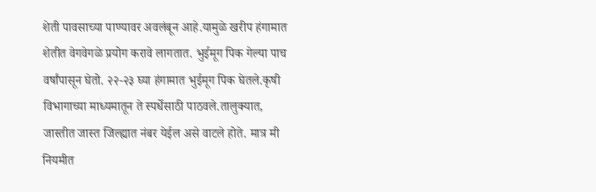शेती पावसाच्या पाण्यावर अवलंबून आहे.यामुळे खरीप हंगामात शेतीत वेगवेगळे प्रयोग करावे लागतात. भुईमूग पिक गेल्या पाच वर्षांपासून घेतो. २२-२३ घ्या हंगामात भुईमूग पिक घेतले.कृषी विभागाच्या माध्यमातून ते स्पर्धेसाठी पाठवले.तालुक्यात, जास्तीत जास्त जिल्ह्यात नंबर येईल असे वाटले होते. मात्र मी नियमीत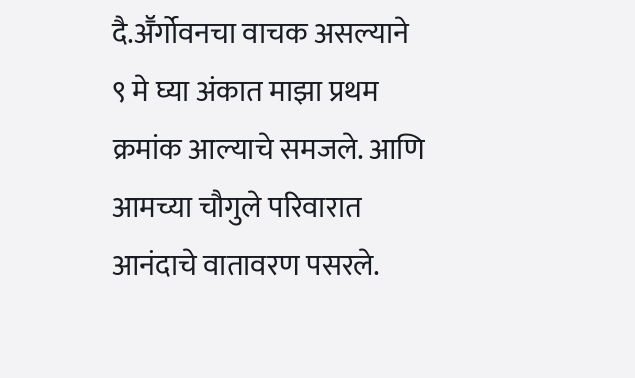दै.अॕर्गोवनचा वाचक असल्याने ९ मे घ्या अंकात माझा प्रथम क्रमांक आल्याचे समजले. आणि आमच्या चौगुले परिवारात आनंदाचे वातावरण पसरले.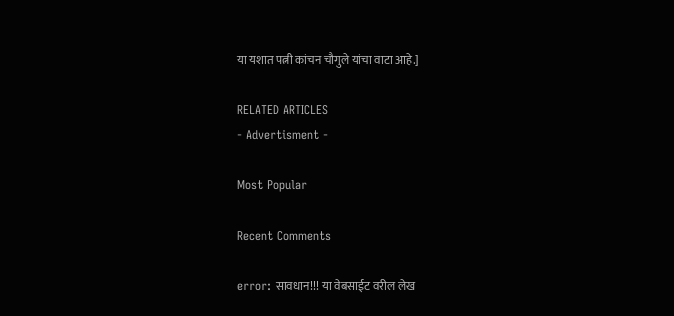या यशात पत्नी कांचन चौगुले यांचा वाटा आहे.]

RELATED ARTICLES
- Advertisment -

Most Popular

Recent Comments

error: सावधान!!! या वेबसाईट वरील लेख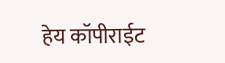हेय कॉपीराईट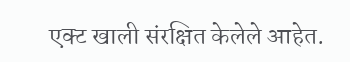एक्ट खाली संरक्षित केलेले आहेत.